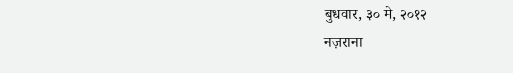बुधवार, ३० मे, २०१२
नज़राना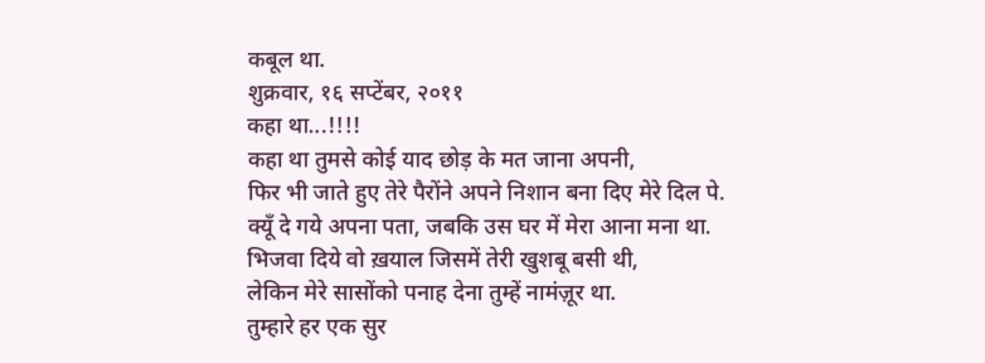कबूल था.
शुक्रवार, १६ सप्टेंबर, २०११
कहा था...!!!!
कहा था तुमसे कोई याद छोड़ के मत जाना अपनी,
फिर भी जाते हुए तेरे पैरोंने अपने निशान बना दिए मेरे दिल पे.
क्यूँ दे गये अपना पता, जबकि उस घर में मेरा आना मना था.
भिजवा दिये वो ख़याल जिसमें तेरी खुशबू बसी थी,
लेकिन मेरे सासोंको पनाह देना तुम्हें नामंज़ूर था.
तुम्हारे हर एक सुर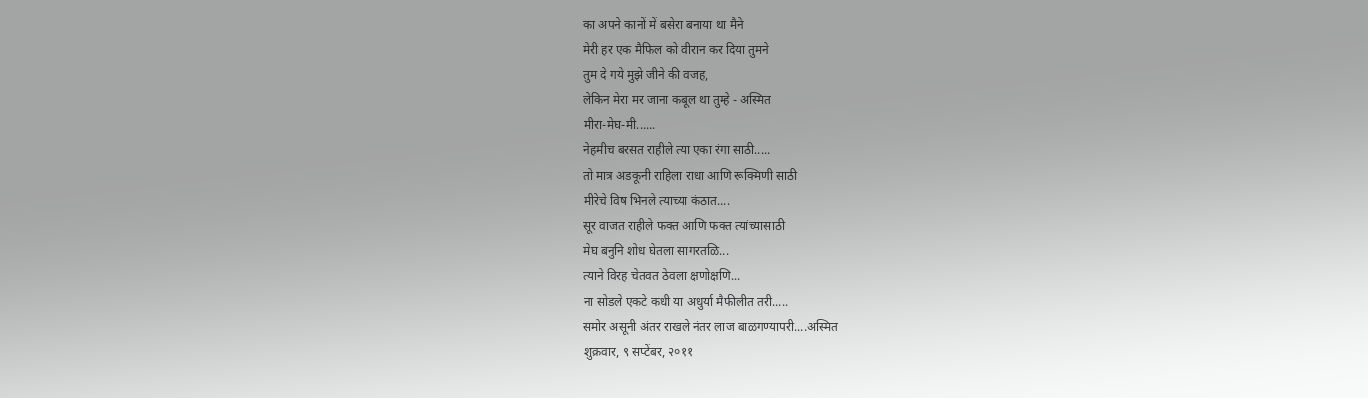का अपने कानों में बसेरा बनाया था मैने
मेरी हर एक मैफिल को वीरान कर दिया तुमने
तुम दे गये मुझे जीने की वजह,
लेकिन मेरा मर जाना कबूल था तुम्हे - अस्मित
मीरा-मेघ-मी......
नेहमीच बरसत राहीले त्या एका रंगा साठी.....
तो मात्र अडकूनी राहिला राधा आणि रूक्मिणी साठी
मीरेचे विष भिनले त्याच्या कंठात....
सूर वाजत राहीले फक्त आणि फक्त त्यांच्यासाठी
मेघ बनुनि शोध घेतला सागरतळि...
त्याने विरह चेतवत ठेवला क्षणोक्षणि...
ना सोडले एकटे कधी या अधुर्या मैफीलीत तरी.....
समोर असूनी अंतर राखले नंतर लाज बाळगण्यापरी....अस्मित
शुक्रवार, ९ सप्टेंबर, २०११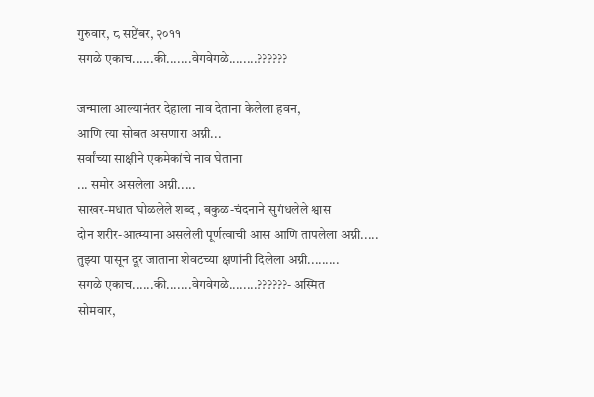गुरुवार, ८ सप्टेंबर, २०११
सगळे एकाच......की.......वेगवेगळे........??????

जन्माला आल्यानंतर देहाला नाव देताना केलेला हवन,
आणि त्या सोबत असणारा अग्नी...
सर्वांच्या साक्षीने एकमेकांचे नाव घेताना
... समोर असलेला अग्नी.....
साखर-मधात घोळलेले शब्द , बकुळ-चंदनाने सुगंधलेले श्वास
दोन शरीर-आत्म्याना असलेली पूर्णत्वाची आस आणि तापलेला अग्नी.....
तुझ्या पासून दूर जाताना शेवटच्या क्षणांनी दिलेला अग्नी.........
सगळे एकाच......की.......वेगवेगळे........??????- अस्मित
सोमवार,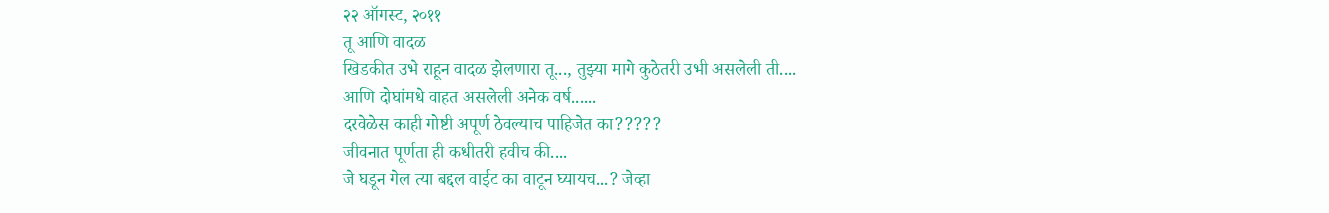२२ ऑगस्ट, २०११
तू आणि वादळ
खिडकीत उभे राहून वादळ झेलणारा तू..., तुझ्या मागे कुठेतरी उभी असलेली ती....
आणि दोघांमधे वाहत असलेली अनेक वर्ष......
दरवेळेस काही गोष्टी अपूर्ण ठेवल्याच पाहिजेत का?????
जीवनात पूर्णता ही कधीतरी हवीच की....
जे घडून गेल त्या बद्दल वाईट का वाटून घ्यायच...? जेव्हा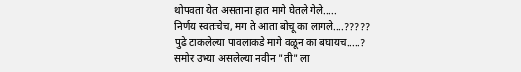थोपवता येत असताना हात मागे घेतले गेले.....
निर्णय स्वतःचेच, मग ते आता बोचू का लागले....?????
पुढे टाकलेल्या पावलाकडे मागे वळून का बघायच.....?
समोर उभ्या असलेल्या नवीन "ती" ला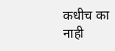कधीच का नाही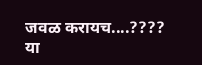जवळ करायच....????
या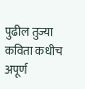पुढील तुज्या कविता कधीच अपूर्ण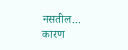नसतील...
कारण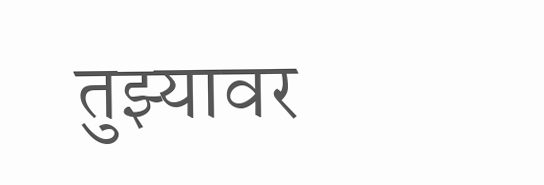तुझ्यावर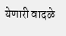येणारी वादळे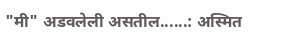"मी" अडवलेली असतील......: अस्मित